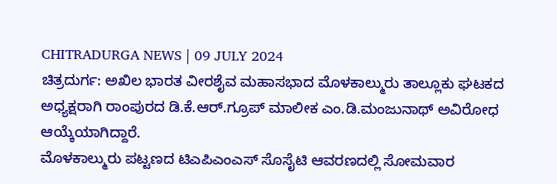CHITRADURGA NEWS | 09 JULY 2024
ಚಿತ್ರದುರ್ಗ: ಅಖಿಲ ಭಾರತ ವೀರಶೈವ ಮಹಾಸಭಾದ ಮೊಳಕಾಲ್ಮುರು ತಾಲ್ಲೂಕು ಘಟಕದ ಅಧ್ಯಕ್ಷರಾಗಿ ರಾಂಪುರದ ಡಿ.ಕೆ.ಆರ್.ಗ್ರೂಪ್ ಮಾಲೀಕ ಎಂ.ಡಿ.ಮಂಜುನಾಥ್ ಅವಿರೋಧ ಆಯ್ಕೆಯಾಗಿದ್ದಾರೆ.
ಮೊಳಕಾಲ್ಮುರು ಪಟ್ಟಣದ ಟಿಎಪಿಎಂಎಸ್ ಸೊಸೈಟಿ ಆವರಣದಲ್ಲಿ ಸೋಮವಾರ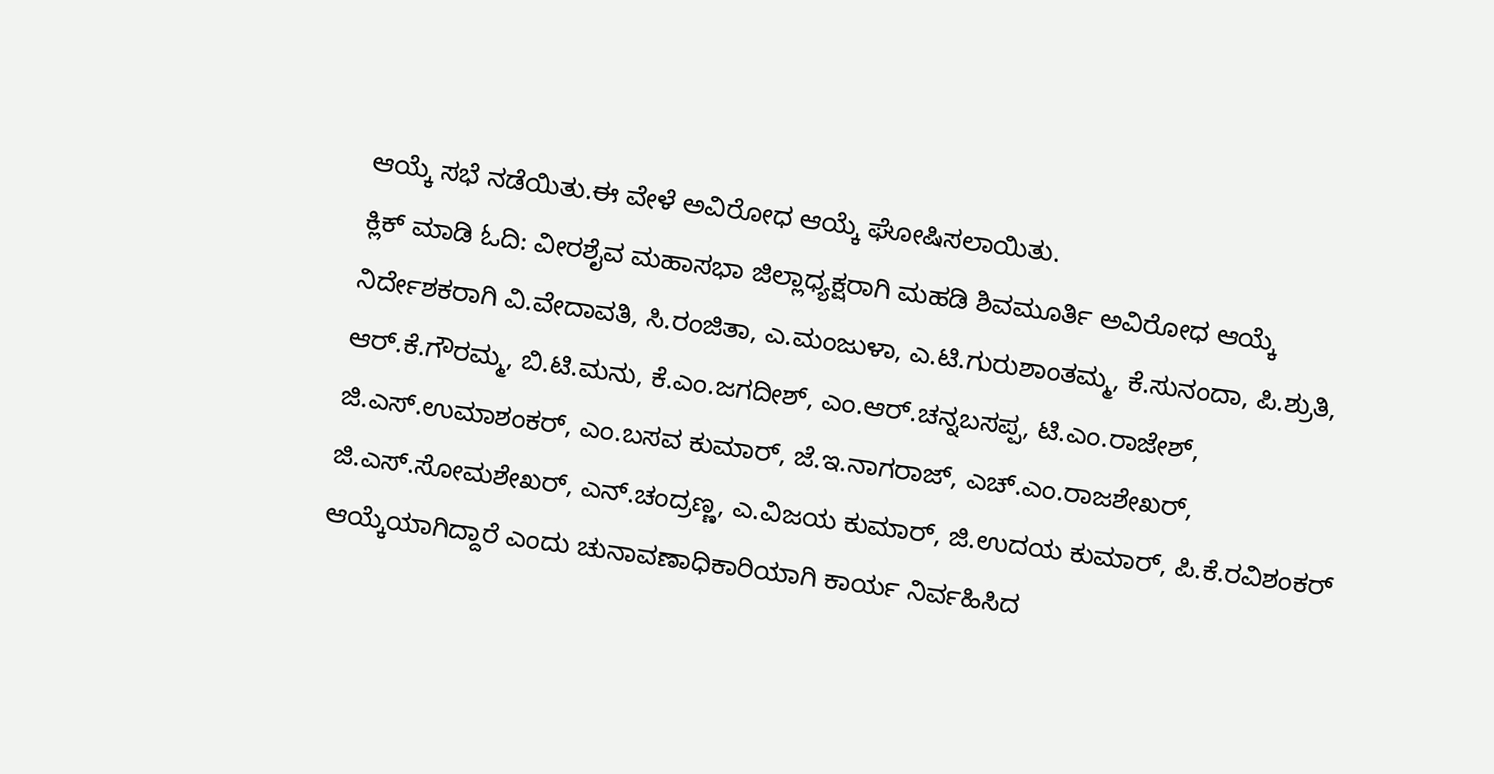ಆಯ್ಕೆ ಸಭೆ ನಡೆಯಿತು.ಈ ವೇಳೆ ಅವಿರೋಧ ಆಯ್ಕೆ ಘೋಷಿಸಲಾಯಿತು.
ಕ್ಲಿಕ್ ಮಾಡಿ ಓದಿ: ವೀರಶೈವ ಮಹಾಸಭಾ ಜಿಲ್ಲಾಧ್ಯಕ್ಷರಾಗಿ ಮಹಡಿ ಶಿವಮೂರ್ತಿ ಅವಿರೋಧ ಆಯ್ಕೆ
ನಿರ್ದೇಶಕರಾಗಿ ವಿ.ವೇದಾವತಿ, ಸಿ.ರಂಜಿತಾ, ಎ.ಮಂಜುಳಾ, ಎ.ಟಿ.ಗುರುಶಾಂತಮ್ಮ, ಕೆ.ಸುನಂದಾ, ಪಿ.ಶ್ರುತಿ, ಆರ್.ಕೆ.ಗೌರಮ್ಮ, ಬಿ.ಟಿ.ಮನು, ಕೆ.ಎಂ.ಜಗದೀಶ್, ಎಂ.ಆರ್.ಚನ್ನಬಸಪ್ಪ, ಟಿ.ಎಂ.ರಾಜೇಶ್, ಜಿ.ಎಸ್.ಉಮಾಶಂಕರ್, ಎಂ.ಬಸವ ಕುಮಾರ್, ಜೆ.ಇ.ನಾಗರಾಜ್, ಎಚ್.ಎಂ.ರಾಜಶೇಖರ್, ಜಿ.ಎಸ್.ಸೋಮಶೇಖರ್, ಎನ್.ಚಂದ್ರಣ್ಣ, ಎ.ವಿಜಯ ಕುಮಾರ್, ಜಿ.ಉದಯ ಕುಮಾರ್, ಪಿ.ಕೆ.ರವಿಶಂಕರ್ ಆಯ್ಕೆಯಾಗಿದ್ದಾರೆ ಎಂದು ಚುನಾವಣಾಧಿಕಾರಿಯಾಗಿ ಕಾರ್ಯ ನಿರ್ವಹಿಸಿದ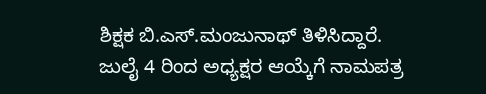ಶಿಕ್ಷಕ ಬಿ.ಎಸ್.ಮಂಜುನಾಥ್ ತಿಳಿಸಿದ್ದಾರೆ.
ಜುಲೈ 4 ರಿಂದ ಅಧ್ಯಕ್ಷರ ಆಯ್ಕೆಗೆ ನಾಮಪತ್ರ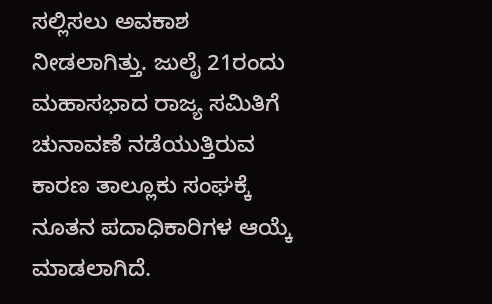ಸಲ್ಲಿಸಲು ಅವಕಾಶ ನೀಡಲಾಗಿತ್ತು. ಜುಲೈ 21ರಂದು ಮಹಾಸಭಾದ ರಾಜ್ಯ ಸಮಿತಿಗೆ ಚುನಾವಣೆ ನಡೆಯುತ್ತಿರುವ ಕಾರಣ ತಾಲ್ಲೂಕು ಸಂಘಕ್ಕೆ ನೂತನ ಪದಾಧಿಕಾರಿಗಳ ಆಯ್ಕೆ ಮಾಡಲಾಗಿದೆ.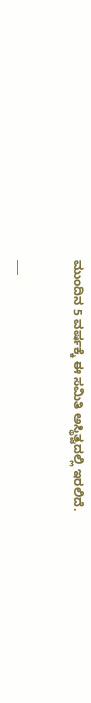ಮುಂದಿನ 5 ವರ್ಷಕ್ಕೆ ಈ ಸಮಿತಿ ಅಸ್ಥಿತ್ವದಲ್ಲಿ ಇರಲಿದೆ.

___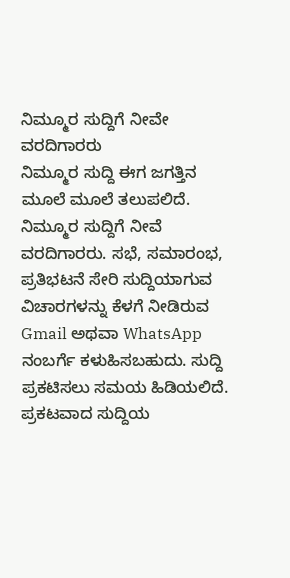ನಿಮ್ಮೂರ ಸುದ್ದಿಗೆ ನೀವೇ ವರದಿಗಾರರು
ನಿಮ್ಮೂರ ಸುದ್ದಿ ಈಗ ಜಗತ್ತಿನ ಮೂಲೆ ಮೂಲೆ ತಲುಪಲಿದೆ. ನಿಮ್ಮೂರ ಸುದ್ದಿಗೆ ನೀವೆ ವರದಿಗಾರರು. ಸಭೆ, ಸಮಾರಂಭ, ಪ್ರತಿಭಟನೆ ಸೇರಿ ಸುದ್ದಿಯಾಗುವ ವಿಚಾರಗಳನ್ನು ಕೆಳಗೆ ನೀಡಿರುವ Gmail ಅಥವಾ WhatsApp ನಂಬರ್ಗೆ ಕಳುಹಿಸಬಹುದು. ಸುದ್ದಿ ಪ್ರಕಟಿಸಲು ಸಮಯ ಹಿಡಿಯಲಿದೆ. ಪ್ರಕಟವಾದ ಸುದ್ದಿಯ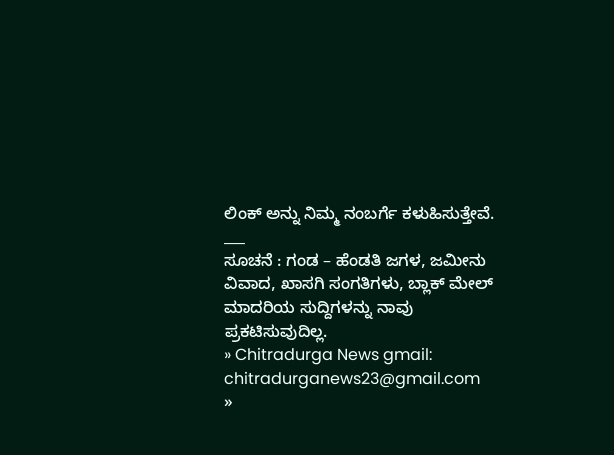ಲಿಂಕ್ ಅನ್ನು ನಿಮ್ಮ ನಂಬರ್ಗೆ ಕಳುಹಿಸುತ್ತೇವೆ.
___
ಸೂಚನೆ : ಗಂಡ – ಹೆಂಡತಿ ಜಗಳ, ಜಮೀನು ವಿವಾದ, ಖಾಸಗಿ ಸಂಗತಿಗಳು, ಬ್ಲಾಕ್ ಮೇಲ್ ಮಾದರಿಯ ಸುದ್ದಿಗಳನ್ನು ನಾವು ಪ್ರಕಟಿಸುವುದಿಲ್ಲ.
» Chitradurga News gmail: chitradurganews23@gmail.com
»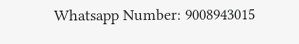Whatsapp Number: 9008943015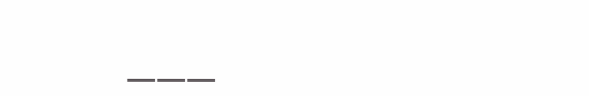___